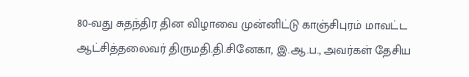80-வது சுதந்திர தின விழாவை முன்னிட்டு காஞ்சிபுரம் மாவட்ட ஆட்சித்தலைவர் திருமதி.தி.சினேகா, இ.ஆ.ப., அவர்கள் தேசிய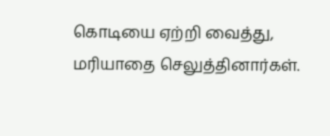கொடியை ஏற்றி வைத்து, மரியாதை செலுத்தினார்கள்.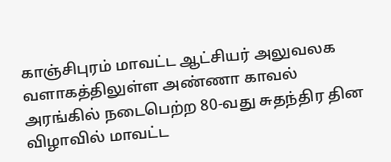காஞ்சிபுரம் மாவட்ட ஆட்சியர் அலுவலக வளாகத்திலுள்ள அண்ணா காவல் அரங்கில் நடைபெற்ற 80-வது சுதந்திர தின விழாவில் மாவட்ட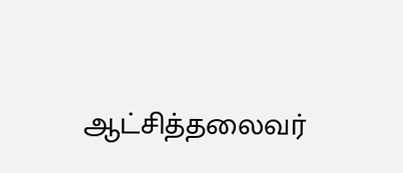ஆட்சித்தலைவர்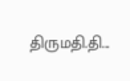திருமதி.தி...